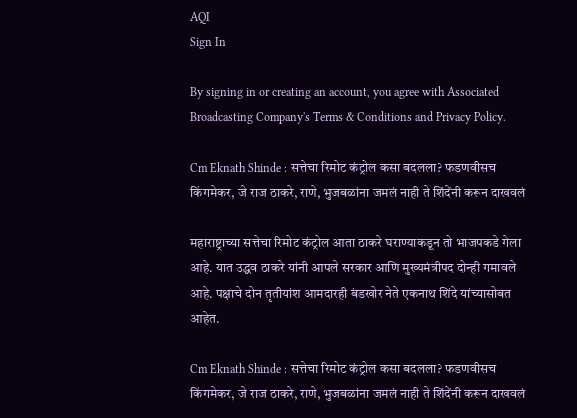AQI
Sign In

By signing in or creating an account, you agree with Associated Broadcasting Company's Terms & Conditions and Privacy Policy.

Cm Eknath Shinde : सत्तेचा रिमोट कंट्रोल कसा बदलला? फडणवीसच किंगमेकर, जे राज ठाकरे, राणे, भुजबळांना जमलं नाही ते शिंदेंनी करून दाखवलं

महाराष्ट्राच्या सत्तेचा रिमोट कंट्रोल आता ठाकरे घराण्याकडून तो भाजपकडे गेला आहे. यात उद्धव ठाकरे यांनी आपले सरकार आणि मुख्यमंत्रीपद दोन्ही गमावले आहे. पक्षाचे दोन तृतीयांश आमदारही बंडखोर नेते एकनाथ शिंदे यांच्यासोबत आहेत.

Cm Eknath Shinde : सत्तेचा रिमोट कंट्रोल कसा बदलला? फडणवीसच किंगमेकर, जे राज ठाकरे, राणे, भुजबळांना जमलं नाही ते शिंदेंनी करून दाखवलं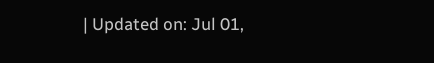| Updated on: Jul 01,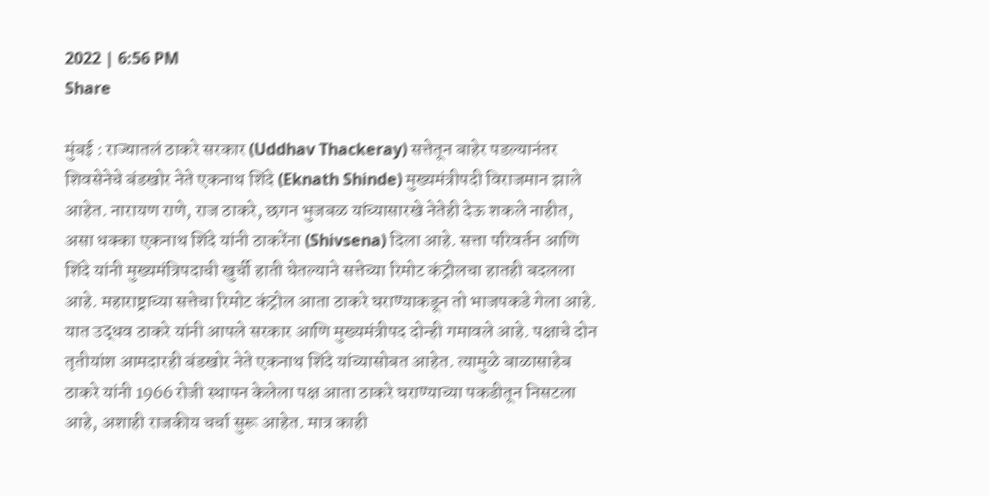2022 | 6:56 PM
Share

मुंबई : राज्यातलं ठाकरे सरकार (Uddhav Thackeray) सत्तेतून बाहेर पडल्यानंतर शिवसेनेचे बंडखोर नेते एकनाथ शिंदे (Eknath Shinde) मुख्यमंत्रीपदी विराजमान झाले आहेत. नारायण राणे, राज ठाकरे, छगन भुजबळ यांच्यासारखे नेतेही देऊ शकले नाहीत, असा धक्का एकनाथ शिंदे यांनी ठाकरेंना (Shivsena) दिला आहे. सत्ता परिवर्तन आणि शिंदे यांनी मुख्यमंत्रिपदाची खुर्ची हाती घेतल्याने सत्तेच्या रिमोट कंट्रोलचा हातही बदलला आहे. महाराष्ट्राच्या सत्तेचा रिमोट कंट्रोल आता ठाकरे घराण्याकडून तो भाजपकडे गेला आहे. यात उद्धव ठाकरे यांनी आपले सरकार आणि मुख्यमंत्रीपद दोन्ही गमावले आहे. पक्षाचे दोन तृतीयांश आमदारही बंडखोर नेते एकनाथ शिंदे यांच्यासोबत आहेत. त्यामुळे बाळासाहेब ठाकरे यांनी 1966 रोजी स्थापन केलेला पक्ष आता ठाकरे घराण्याच्या पकडीतून निसटला आहे, अशाही राजकीय चर्चा सुरू आहेत. मात्र काही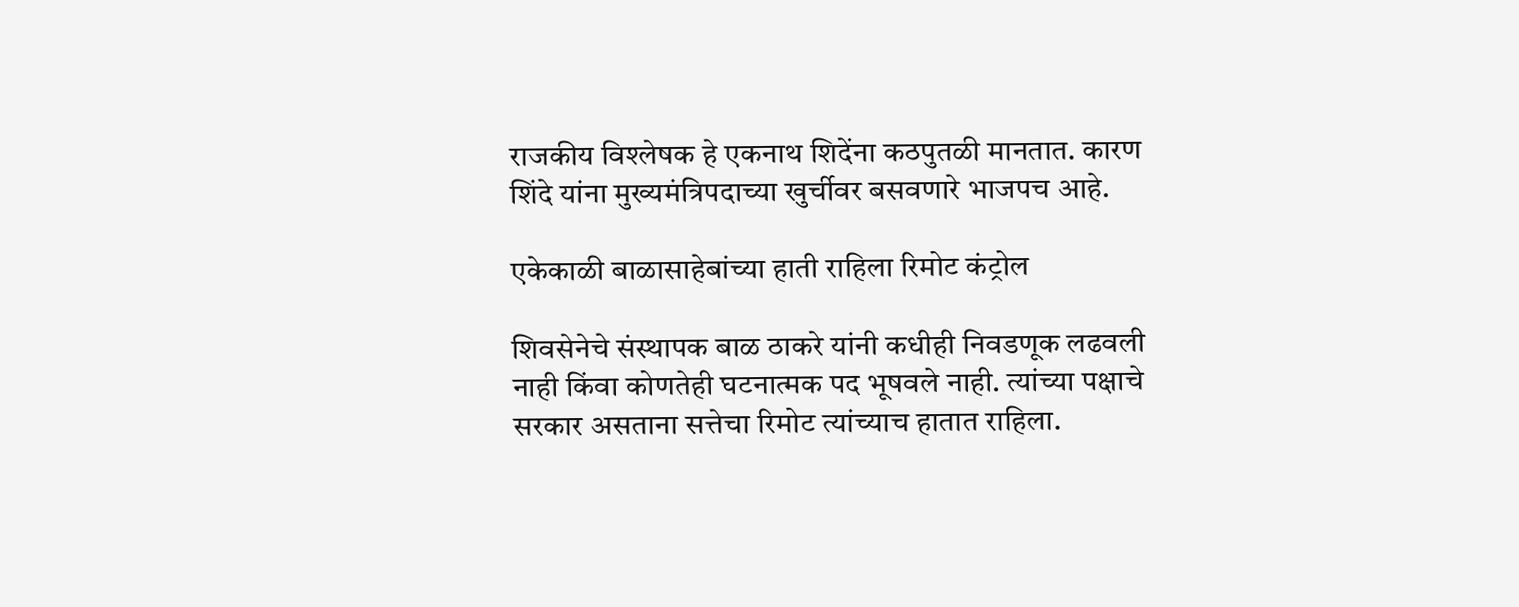राजकीय विश्लेषक हे एकनाथ शिदेंना कठपुतळी मानतात. कारण शिंदे यांना मुख्यमंत्रिपदाच्या खुर्चीवर बसवणारे भाजपच आहे.

एकेकाळी बाळासाहेबांच्या हाती राहिला रिमोट कंट्रोल

शिवसेनेचे संस्थापक बाळ ठाकरे यांनी कधीही निवडणूक लढवली नाही किंवा कोणतेही घटनात्मक पद भूषवले नाही. त्यांच्या पक्षाचे सरकार असताना सत्तेचा रिमोट त्यांच्याच हातात राहिला.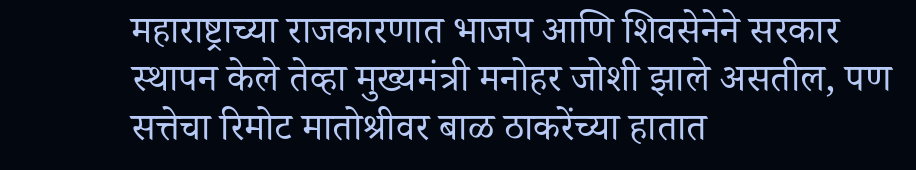महाराष्ट्राच्या राजकारणात भाजप आणि शिवसेनेने सरकार स्थापन केले तेव्हा मुख्यमंत्री मनोहर जोशी झाले असतील, पण सत्तेचा रिमोट मातोश्रीवर बाळ ठाकरेंच्या हातात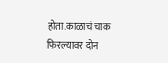होता.काळाचं चाक फिरल्यावर दोन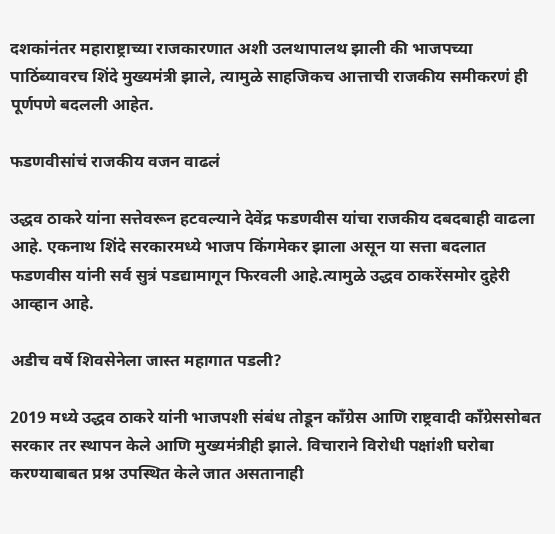दशकांनंतर महाराष्ट्राच्या राजकारणात अशी उलथापालथ झाली की भाजपच्या पाठिंब्यावरच शिंदे मुख्यमंत्री झाले, त्यामुळे साहजिकच आत्ताची राजकीय समीकरणं ही पूर्णपणे बदलली आहेत.

फडणवीसांचं राजकीय वजन वाढलं

उद्धव ठाकरे यांना सत्तेवरून हटवल्याने देवेंद्र फडणवीस यांचा राजकीय दबदबाही वाढला आहे. एकनाथ शिंदे सरकारमध्ये भाजप किंगमेकर झाला असून या सत्ता बदलात फडणवीस यांनी सर्व सुत्रं पडद्यामागून फिरवली आहे.त्यामुळे उद्धव ठाकरेंसमोर दुहेरी आव्हान आहे.

अडीच वर्षे शिवसेनेला जास्त महागात पडली?

2019 मध्ये उद्धव ठाकरे यांनी भाजपशी संबंध तोडून काँग्रेस आणि राष्ट्रवादी काँग्रेससोबत सरकार तर स्थापन केले आणि मुख्यमंत्रीही झाले. विचाराने विरोधी पक्षांशी घरोबा करण्याबाबत प्रश्न उपस्थित केले जात असतानाही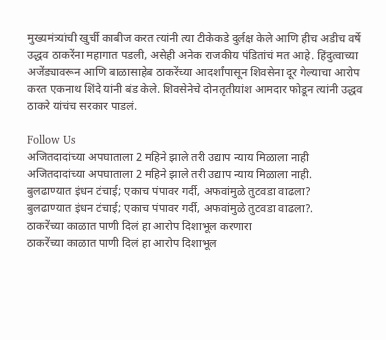मुख्यमंत्र्यांची खुर्ची काबीज करत त्यांनी त्या टीकेकडे दुर्लक्ष केले आणि हीच अडीच वर्षे उद्धव ठाकरेंना महागात पडली, असेही अनेक राजकीय पंडितांचं मत आहे. हिंदुत्वाच्या अजेंड्यावरून आणि बाळासाहेब ठाकरेंच्या आदर्शांपासून शिवसेना दूर गेल्याचा आरोप करत एकनाथ शिंदे यांनी बंड केले. शिवसेनेचे दोनतृतीयांश आमदार फोडून त्यांनी उद्धव ठाकरे यांचंच सरकार पाडलं.

Follow Us
अजितदादांच्या अपघाताला 2 महिने झाले तरी उद्याप न्याय मिळाला नाही
अजितदादांच्या अपघाताला 2 महिने झाले तरी उद्याप न्याय मिळाला नाही.
बुलढाण्यात इंधन टंचाई; एकाच पंपावर गर्दी, अफवांमुळे तुटवडा वाढला?
बुलढाण्यात इंधन टंचाई; एकाच पंपावर गर्दी, अफवांमुळे तुटवडा वाढला?.
ठाकरेंच्या काळात पाणी दिलं हा आरोप दिशाभूल करणारा
ठाकरेंच्या काळात पाणी दिलं हा आरोप दिशाभूल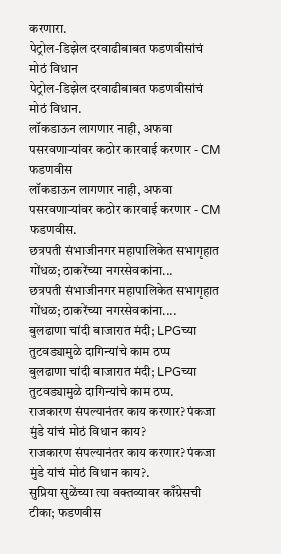करणारा.
पेट्रोल-डिझेल दरवाढीबाबत फडणवीसांचं मोठं विधान
पेट्रोल-डिझेल दरवाढीबाबत फडणवीसांचं मोठं विधान.
लॉकडाऊन लागणार नाही, अफवा पसरवणाऱ्यांवर कठोर कारवाई करणार - CM फडणवीस
लॉकडाऊन लागणार नाही, अफवा पसरवणाऱ्यांवर कठोर कारवाई करणार - CM फडणवीस.
छत्रपती संभाजीनगर महापालिकेत सभागृहात गोंधळ; ठाकरेंच्या नगरसेवकांना...
छत्रपती संभाजीनगर महापालिकेत सभागृहात गोंधळ; ठाकरेंच्या नगरसेवकांना....
बुलढाणा चांदी बाजारात मंदी; LPGच्या तुटवड्यामुळे दागिन्यांचे काम ठप्प
बुलढाणा चांदी बाजारात मंदी; LPGच्या तुटवड्यामुळे दागिन्यांचे काम ठप्प.
राजकारण संपल्यानंतर काय करणार? पंकजा मुंडे यांचं मोठं विधान काय?
राजकारण संपल्यानंतर काय करणार? पंकजा मुंडे यांचं मोठं विधान काय?.
सुप्रिया सुळेंच्या त्या वक्तव्यावर काँग्रेसची टीका; फडणवीस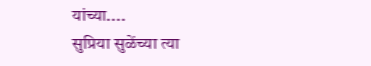यांच्या....
सुप्रिया सुळेंच्या त्या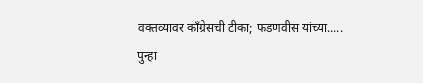वक्तव्यावर काँग्रेसची टीका; फडणवीस यांच्या.....
पुन्हा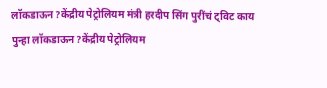लॉकडाऊन?केंद्रीय पेट्रोलियम मंत्री हरदीप सिंग पुरींचं ट्विट काय
पुन्हा लॉकडाऊन?केंद्रीय पेट्रोलियम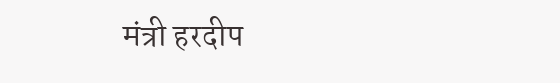मंत्री हरदीप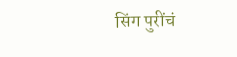सिंग पुरींचं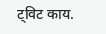ट्विट काय.